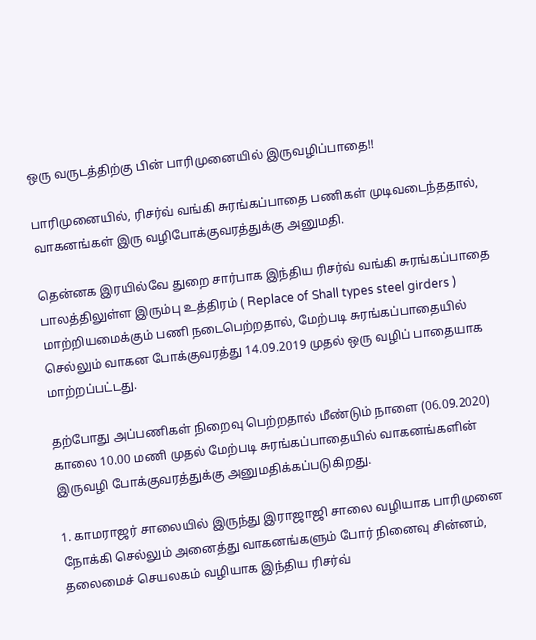ஒரு வருடத்திற்கு பின் பாரிமுனையில் இருவழிப்பாதை!!

பாரிமுனையில், ரிசர்வ் வங்கி சுரங்கப்பாதை பணிகள் முடிவடைந்ததால், வாகனங்கள் இரு வழிபோக்குவரத்துக்கு அனுமதி.

தென்னக இரயில்வே துறை சார்பாக இந்திய ரிசர்வ் வங்கி சுரங்கப்பாதை பாலத்திலுள்ள இரும்பு உத்திரம் ( Replace of Shall types steel girders ) மாற்றியமைக்கும் பணி நடைபெற்றதால், மேற்படி சுரங்கப்பாதையில் செல்லும் வாகன போக்குவரத்து 14.09.2019 முதல் ஒரு வழிப் பாதையாக மாற்றப்பட்டது.

தற்போது அப்பணிகள் நிறைவு பெற்றதால் மீண்டும் நாளை (06.09.2020) காலை 10.00 மணி முதல் மேற்படி சுரங்கப்பாதையில் வாகனங்களின் இருவழி போக்குவரத்துக்கு அனுமதிக்கப்படுகிறது.

1. காமராஜர் சாலையில் இருந்து இராஜாஜி சாலை வழியாக பாரிமுனை நோக்கி செல்லும் அனைத்து வாகனங்களும் போர் நினைவு சின்னம், தலைமைச் செயலகம் வழியாக இந்திய ரிசர்வ்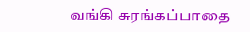வங்கி சுரங்கப்பாதை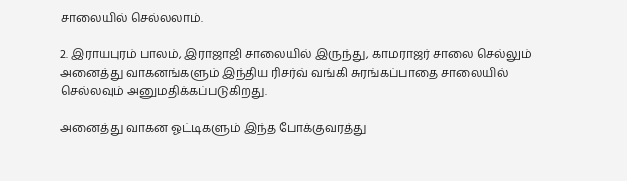சாலையில் செல்லலாம்.

2. இராயபுரம் பாலம், இராஜாஜி சாலையில் இருந்து, காமராஜர் சாலை செல்லும் அனைத்து வாகனங்களும் இந்திய ரிசர்வ் வங்கி சுரங்கப்பாதை சாலையில் செல்லவும் அனுமதிக்கப்படுகிறது.

அனைத்து வாகன ஓட்டிகளும் இந்த போக்குவரத்து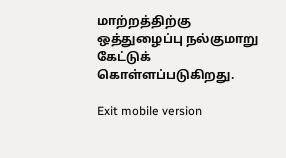மாற்றத்திற்கு ஒத்துழைப்பு நல்குமாறு கேட்டுக் கொள்ளப்படுகிறது.

Exit mobile version